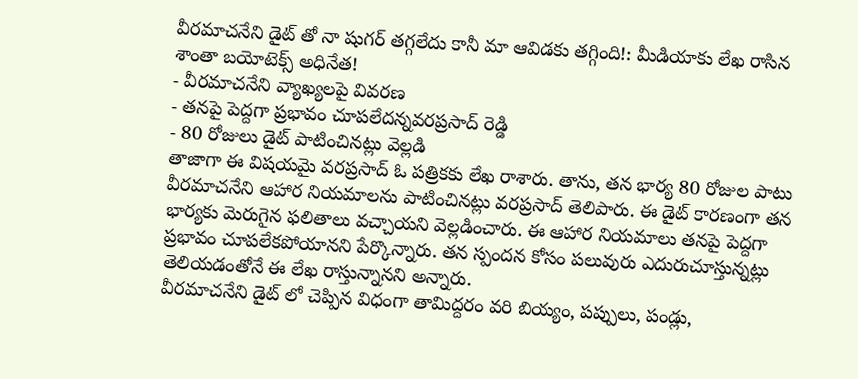వీరమాచనేని డైట్ తో నా షుగర్ తగ్గలేదు కానీ మా ఆవిడకు తగ్గింది!: మీడియాకు లేఖ రాసిన శాంతా బయోటెక్స్ అధినేత!
- వీరమాచనేని వ్యాఖ్యలపై వివరణ
- తనపై పెద్దగా ప్రభావం చూపలేదన్నవరప్రసాద్ రెడ్డి
- 80 రోజులు డైట్ పాటించినట్లు వెల్లడి
తాజాగా ఈ విషయమై వరప్రసాద్ ఓ పత్రికకు లేఖ రాశారు. తాను, తన భార్య 80 రోజుల పాటు వీరమాచనేని ఆహార నియమాలను పాటించినట్లు వరప్రసాద్ తెలిపారు. ఈ డైట్ కారణంగా తన భార్యకు మెరుగైన ఫలితాలు వచ్చాయని వెల్లడించారు. ఈ ఆహార నియమాలు తనపై పెద్దగా ప్రభావం చూపలేకపోయానని పేర్కొన్నారు. తన స్పందన కోసం పలువురు ఎదురుచూస్తున్నట్లు తెలియడంతోనే ఈ లేఖ రాస్తున్నానని అన్నారు.
వీరమాచనేని డైట్ లో చెప్పిన విధంగా తామిద్దరం వరి బియ్యం, పప్పులు, పండ్లు,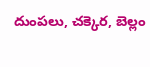దుంపలు, చక్కెర, బెల్లం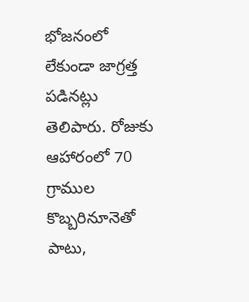భోజనంలో లేకుండా జాగ్రత్త పడినట్లు తెలిపారు. రోజుకు ఆహారంలో 70 గ్రాముల కొబ్బరినూనెతో పాటు,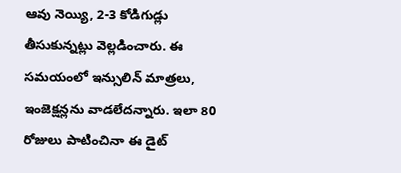ఆవు నెయ్యి, 2-3 కోడిగుడ్లు తీసుకున్నట్లు వెల్లడించారు. ఈ సమయంలో ఇన్సులిన్ మాత్రలు, ఇంజెక్షన్లను వాడలేదన్నారు. ఇలా 80 రోజులు పాటించినా ఈ డైట్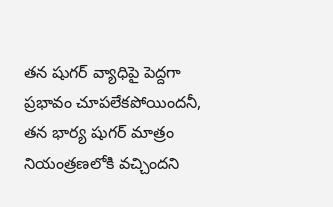తన షుగర్ వ్యాధిపై పెద్దగా ప్రభావం చూపలేకపోయిందనీ, తన భార్య షుగర్ మాత్రం నియంత్రణలోకి వచ్చిందని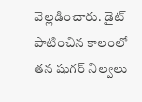వెల్లడించారు. డైట్ పాటించిన కాలంలో తన షుగర్ నిల్వలు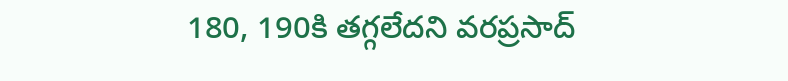180, 190కి తగ్గలేదని వరప్రసాద్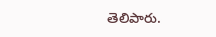తెలిపారు.